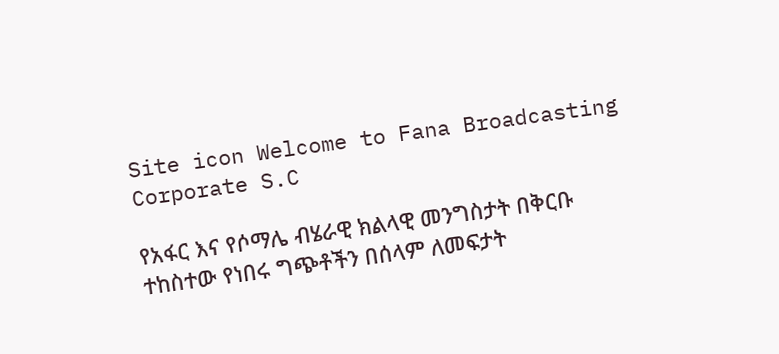Site icon Welcome to Fana Broadcasting Corporate S.C

የአፋር እና የሶማሌ ብሄራዊ ክልላዊ መንግስታት በቅርቡ ተከስተው የነበሩ ግጭቶችን በሰላም ለመፍታት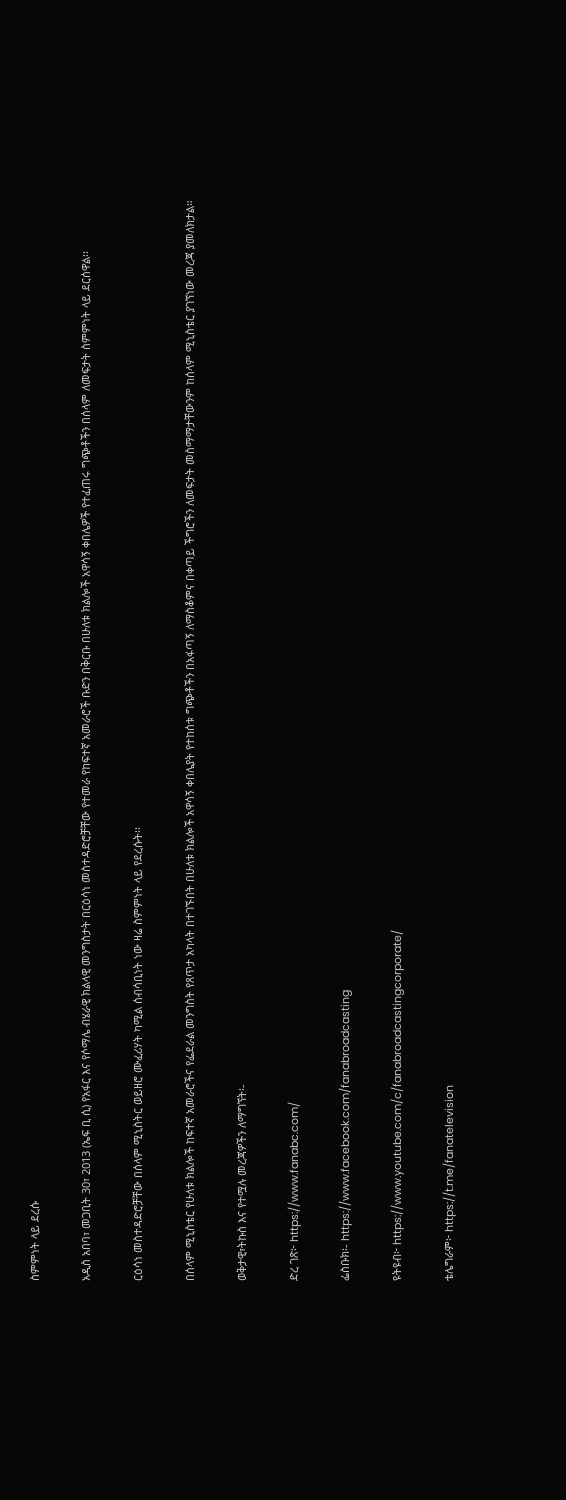ስምምነት ላይ ደረሱ

አዲስ አበባ፣ መጋቢት 30፣ 2013 (ኤፍ ቢ ሲ) የአፋር እና የሶማሌ ብሄራዊ ክልላዊ መንግስታት በርዕሳነ መስተዳድሮቻቸው የተመራ የከፍተኛ አመራሮች ቡድን በቅርቡ በሁለቱ ክልሎች አዋሳኝ ቀበሌዎች የተፈጠሩ ግጭቶችን በሰላም ለመፍታት ስምምነት ላይ ደርሰዋል፡፡

ርዕሳነ መስተዳድሮቻቸው በሰላም ሚኒስትር ወይዘሮ ሙፈሪሃት ካሚል ሰብሳቢነት ነው ዛሬ ስምምነት ላይ የደረሱት፡፡

በሰላም ሚኒስቴር የሁለቱ ክልሎች ከፍተኛ አመራሮችና የፌደራል መንግስት የጸጥታ አካላት በተገኙበት በሁለቱ ክልሎች አዋሳኝ ቀበሌያት የተከሰቱ ግጭቶችን በአፋጣኝ ለማስቆምና በቀጣይ ችግሮችን ለመፍታት መስማማታቸውንም ከሰላም ሚኒስቴር ያገኘነው መረጃ ያመለክታል።

ወቅታዊ፣ትኩስ እና የተሟሉ መረጃዎችን ለማግኘት፡-

ድረ ገጽ፦ https://www.fanabc.com/

ፌስቡክ፡- https://www.facebook.com/fanabroadcasting

ዩትዩብ፦ https://www.youtube.com/c/fanabroadcastingcorporate/

ቴሌግራም፦ https://t.me/fanatelevision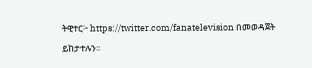ትዊተር፦ https://twitter.com/fanatelevision በመወዳጀት ይከታተሉን፡፡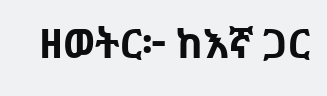ዘወትር፦ ከእኛ ጋር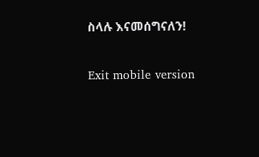ስላሉ እናመሰግናለን!

Exit mobile version